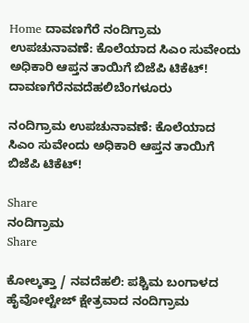Home ದಾವಣಗೆರೆ ನಂದಿಗ್ರಾಮ ಉಪಚುನಾವಣೆ: ಕೊಲೆಯಾದ ಸಿಎಂ ಸುವೇಂದು ಅಧಿಕಾರಿ ಆಪ್ತನ ತಾಯಿಗೆ ಬಿಜೆಪಿ ಟಿಕೆಟ್!
ದಾವಣಗೆರೆನವದೆಹಲಿಬೆಂಗಳೂರು

ನಂದಿಗ್ರಾಮ ಉಪಚುನಾವಣೆ: ಕೊಲೆಯಾದ ಸಿಎಂ ಸುವೇಂದು ಅಧಿಕಾರಿ ಆಪ್ತನ ತಾಯಿಗೆ ಬಿಜೆಪಿ ಟಿಕೆಟ್!

Share
ನಂದಿಗ್ರಾಮ
Share

ಕೋಲ್ಕತ್ತಾ / ನವದೆಹಲಿ: ಪಶ್ಚಿಮ ಬಂಗಾಳದ ಹೈವೋಲ್ಟೇಜ್ ಕ್ಷೇತ್ರವಾದ ನಂದಿಗ್ರಾಮ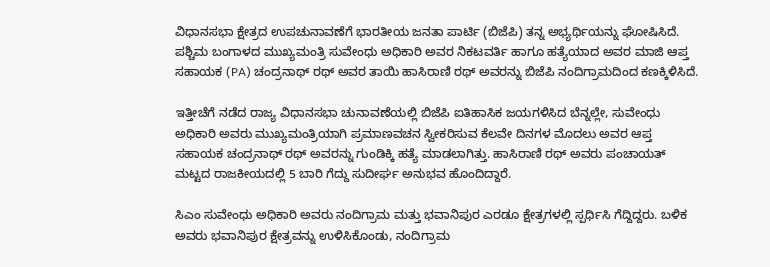ವಿಧಾನಸಭಾ ಕ್ಷೇತ್ರದ ಉಪಚುನಾವಣೆಗೆ ಭಾರತೀಯ ಜನತಾ ಪಾರ್ಟಿ (ಬಿಜೆಪಿ) ತನ್ನ ಅಭ್ಯರ್ಥಿಯನ್ನು ಘೋಷಿಸಿದೆ. ಪಶ್ಚಿಮ ಬಂಗಾಳದ ಮುಖ್ಯಮಂತ್ರಿ ಸುವೇಂಧು ಅಧಿಕಾರಿ ಅವರ ನಿಕಟವರ್ತಿ ಹಾಗೂ ಹತ್ಯೆಯಾದ ಅವರ ಮಾಜಿ ಆಪ್ತ ಸಹಾಯಕ (PA) ಚಂದ್ರನಾಥ್ ರಥ್ ಅವರ ತಾಯಿ ಹಾಸಿರಾಣಿ ರಥ್ ಅವರನ್ನು ಬಿಜೆಪಿ ನಂದಿಗ್ರಾಮದಿಂದ ಕಣಕ್ಕಿಳಿಸಿದೆ.

ಇತ್ತೀಚೆಗೆ ನಡೆದ ರಾಜ್ಯ ವಿಧಾನಸಭಾ ಚುನಾವಣೆಯಲ್ಲಿ ಬಿಜೆಪಿ ಐತಿಹಾಸಿಕ ಜಯಗಳಿಸಿದ ಬೆನ್ನಲ್ಲೇ, ಸುವೇಂಧು ಅಧಿಕಾರಿ ಅವರು ಮುಖ್ಯಮಂತ್ರಿಯಾಗಿ ಪ್ರಮಾಣವಚನ ಸ್ವೀಕರಿಸುವ ಕೆಲವೇ ದಿನಗಳ ಮೊದಲು ಅವರ ಆಪ್ತ ಸಹಾಯಕ ಚಂದ್ರನಾಥ್ ರಥ್ ಅವರನ್ನು ಗುಂಡಿಕ್ಕಿ ಹತ್ಯೆ ಮಾಡಲಾಗಿತ್ತು. ಹಾಸಿರಾಣಿ ರಥ್ ಅವರು ಪಂಚಾಯತ್ ಮಟ್ಟದ ರಾಜಕೀಯದಲ್ಲಿ 5 ಬಾರಿ ಗೆದ್ದು ಸುದೀರ್ಘ ಅನುಭವ ಹೊಂದಿದ್ದಾರೆ.

ಸಿಎಂ ಸುವೇಂಧು ಅಧಿಕಾರಿ ಅವರು ನಂದಿಗ್ರಾಮ ಮತ್ತು ಭವಾನಿಪುರ ಎರಡೂ ಕ್ಷೇತ್ರಗಳಲ್ಲಿ ಸ್ಪರ್ಧಿಸಿ ಗೆದ್ದಿದ್ದರು. ಬಳಿಕ ಅವರು ಭವಾನಿಪುರ ಕ್ಷೇತ್ರವನ್ನು ಉಳಿಸಿಕೊಂಡು, ನಂದಿಗ್ರಾಮ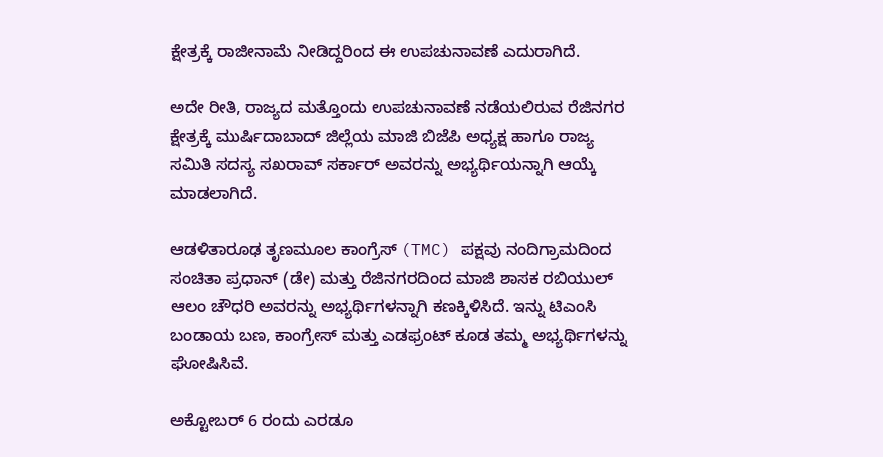ಕ್ಷೇತ್ರಕ್ಕೆ ರಾಜೀನಾಮೆ ನೀಡಿದ್ದರಿಂದ ಈ ಉಪಚುನಾವಣೆ ಎದುರಾಗಿದೆ.

ಅದೇ ರೀತಿ, ರಾಜ್ಯದ ಮತ್ತೊಂದು ಉಪಚುನಾವಣೆ ನಡೆಯಲಿರುವ ರೆಜಿನಗರ ಕ್ಷೇತ್ರಕ್ಕೆ ಮುರ್ಷಿದಾಬಾದ್ ಜಿಲ್ಲೆಯ ಮಾಜಿ ಬಿಜೆಪಿ ಅಧ್ಯಕ್ಷ ಹಾಗೂ ರಾಜ್ಯ ಸಮಿತಿ ಸದಸ್ಯ ಸಖರಾವ್ ಸರ್ಕಾರ್ ಅವರನ್ನು ಅಭ್ಯರ್ಥಿಯನ್ನಾಗಿ ಆಯ್ಕೆ ಮಾಡಲಾಗಿದೆ.

ಆಡಳಿತಾರೂಢ ತೃಣಮೂಲ ಕಾಂಗ್ರೆಸ್ (TMC) ಪಕ್ಷವು ನಂದಿಗ್ರಾಮದಿಂದ ಸಂಚಿತಾ ಪ್ರಧಾನ್ (ಡೇ) ಮತ್ತು ರೆಜಿನಗರದಿಂದ ಮಾಜಿ ಶಾಸಕ ರಬಿಯುಲ್ ಆಲಂ ಚೌಧರಿ ಅವರನ್ನು ಅಭ್ಯರ್ಥಿಗಳನ್ನಾಗಿ ಕಣಕ್ಕಿಳಿಸಿದೆ. ಇನ್ನು ಟಿಎಂಸಿ ಬಂಡಾಯ ಬಣ, ಕಾಂಗ್ರೇಸ್ ಮತ್ತು ಎಡಫ್ರಂಟ್ ಕೂಡ ತಮ್ಮ ಅಭ್ಯರ್ಥಿಗಳನ್ನು ಘೋಷಿಸಿವೆ.

ಅಕ್ಟೋಬರ್ 6 ರಂದು ಎರಡೂ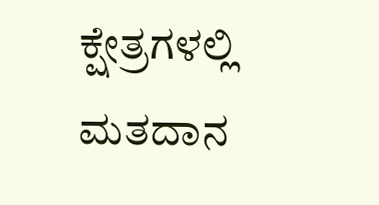ಕ್ಷೇತ್ರಗಳಲ್ಲಿ ಮತದಾನ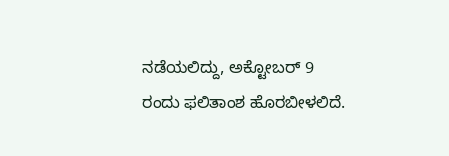ನಡೆಯಲಿದ್ದು, ಅಕ್ಟೋಬರ್ 9 ರಂದು ಫಲಿತಾಂಶ ಹೊರಬೀಳಲಿದೆ.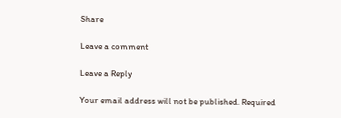Share

Leave a comment

Leave a Reply

Your email address will not be published. Required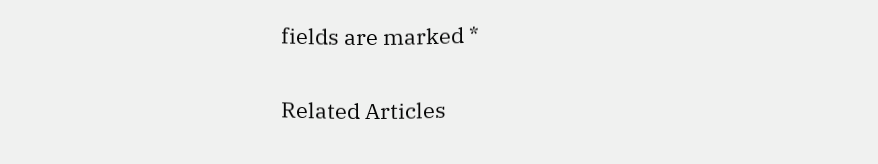fields are marked *

Related Articles